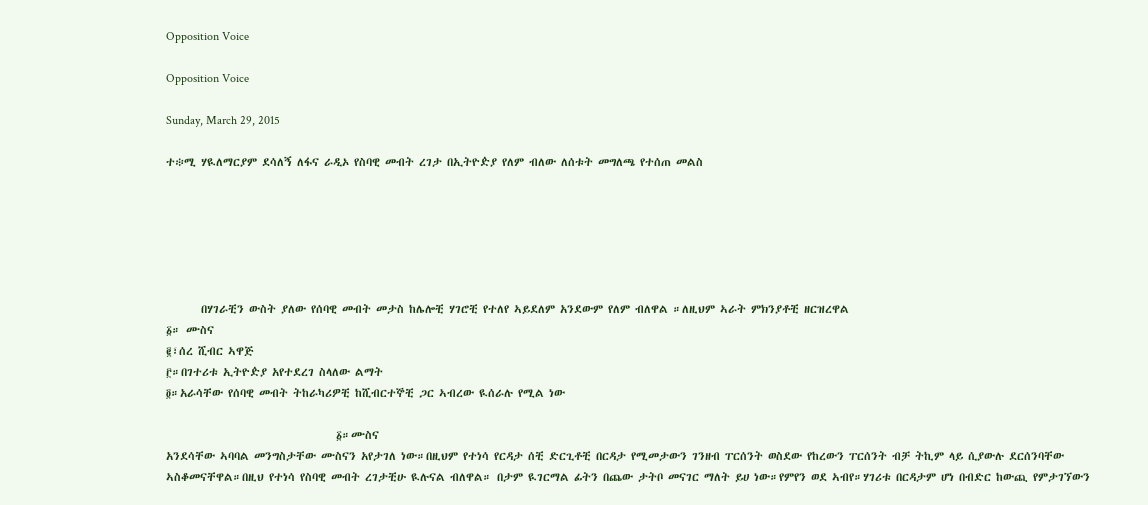Opposition Voice

Opposition Voice

Sunday, March 29, 2015

ተ፨ሚ ሃዪለማርያም ደሳለኝ ለፋና ራዲኦ የስባዊ መብት ረገታ በኢትዮዽያ የለም ብለው ለሰቱት መግለጫ የተሰጠ መልስ






       በሃገራቺን ውስት ያለው የሰባዊ መብት መታስ ከሌሎቺ ሃገሮቺ የተለየ ኣይደለም አንደውም የለም ብለዋል ።ለዚህም ኣራት ምክንያቶቺ ዘርዝረዋል
፩። ሙስና
፪፣ሰረ ሺብር ኣዋጅ
፫።በገተሪቱ ኢትዮዽያ አየተደረገ ስላለው ልማት
፬።አራሳቸው የሰባዊ መብት ትከራካሪዎቺ ከሺብርተኞቺ ጋር ኣብረው ዪሰራሉ የሚል ነው

                                  ፩።ሙስና
አንደሳቸው ኣባባል መንግስታቸው ሙስናን አየታገለ ነው።በዚህም የተነሳ የርዳታ ሰቺ ድርጊቶቺ በርዳታ የሚመታውን ገንዘብ ፐርሰንት ወስደው የከረውን ፐርሰንት ብቻ ትኪም ላይ ሲያውሉ ደርሰንባቸው ኣስቆመናቸዋል።በዚህ የተነሳ የስባዊ መብት ረገታቺሁ ዪሉናል ብለዋል። በታም ዪገርማል ፊትን በጨው ታትቦ መናገር ማለት ይሀ ነው።የምየን ወደ ኣብየ።ሃገሪቱ በርዳታም ሆነ በብድር ከውጪ የምታገኘውን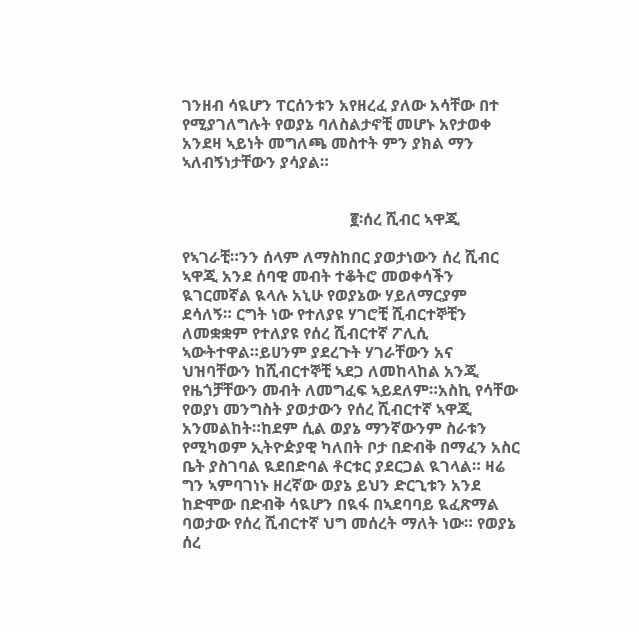ገንዘብ ሳዪሆን ፐርሰንቱን አየዘረፈ ያለው አሳቸው በተ የሚያገለግሉት የወያኔ ባለስልታኖቺ መሆኑ አየታወቀ አንደዛ ኣይነት መግለጫ መስተት ምን ያክል ማን ኣለብኝነታቸውን ያሳያል።


                                          ፪፡ሰረ ሺብር ኣዋጂ

የኣገራቺ።ንን ሰላም ለማስከበር ያወታነውን ሰረ ሺብር ኣዋጂ አንደ ሰባዊ መብት ተቆትሮ መወቀሳችን ዪገርመኛል ዪላሉ አኒሁ የወያኔው ሃይለማርያም ደሳለኝ። ርግት ነው የተለያዩ ሃገሮቺ ሺብርተኞቺን ለመቋቋም የተለያዩ የሰረ ሺብርተኛ ፖሊሲ ኣውትተዋል።ይሀንም ያደረጉት ሃገራቸውን አና ህዝባቸውን ከሺብርተኞቺ ኣደጋ ለመከላከል አንጂ የዜጎቻቸውን መብት ለመግፈፍ ኣይደለም።አስኪ የሳቸው የወያነ መንግስት ያወታውን የሰረ ሺብርተኛ ኣዋጂ አንመልከት።ከደም ሲል ወያኔ ማንኛውንም ስራቱን የሚካወም ኢትዮዽያዊ ካለበት ቦታ በድብቅ በማፈን አስር ቤት ያስገባል ዪደበድባል ቶርቱር ያደርጋል ዪገላል። ዛሬ ግን ኣምባገነኑ ዘረኛው ወያኔ ይህን ድርጊቱን አንደ ከድሞው በድብቅ ሳዪሆን በዪፋ በኣደባባይ ዪፈጽማል ባወታው የሰረ ሺብርተኛ ህግ መሰረት ማለት ነው። የወያኔ ሰረ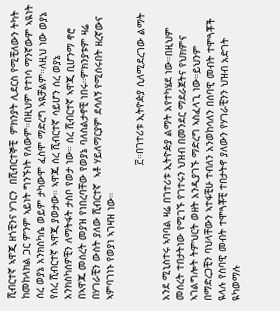ሺብርተኛ ኣዋጂ ዘጎቺንና ሃገርን  በሺብርተኞቺ  ምክንያት ሊደርስ የሚቺለውን ትካት ከመከላክል ጋር ምንም ኣይነት ግንኙነት የለውም።በዚህም የተነሳ ማንኛውም ኣዪነት ሰረ ወያኔ አንክስካሴ ወይም ታካውሞ ፈስሞ ማድረግ ኣዪቻልም።ለዚህ ነው ወያኔ የሰረ ሺብርተኛ ኣዋጂ ያወታው። ኣዋጁ ሰረ ሺብርተኛ ሳይሆን ሰረ ወያኔ አንክስካሰዎቺን ለማትፋት ታስቦ የወታ ነው። ሰረ ሺብርተኛ ኣዋጂ ቢሆንማ ኖሮ በኣዋጁ መሰረት መያዝ የነበረባቸው የወያኔ ባለስልታኖቺ ነበሩ።ምክንያቱም ዛሬ በሃገራቺን ውስት ያለው ሺብርተኛ  ኣቶ ሃይለማርያም ደሳለኝ የሚሰሩበት ዘረኛውና ኣምባገነኑ የወያነ ኣገዛዝ ነው።

                                             ፫።በገተሪቱ ኢትዮዽያ ሲለሚደረገው ልማት

አንደ ሚኒስተሩ ኣባባል ዛሬ በገተሪቱ ኢትዮዽያ ልማት አየተካሄደ ነው።በዚህም መሰረት ተበታትነው የሚገኙ የገተሩን ህዝብ በመንደር ማደራጀትና የህክምና ኣገልግሎት ትምህርት ወዘት አንዲያገኙ ማድረግ ኣስፈላጊ ነው።ይህንም በማድረጋቺን ባህላቸውን ኣተፋቺሁ ተብለን አንወከሳለን በሰባዊ መብት ተሞጓቾች ዪላሉ የስባዊ መብት ተሞጓቾቺ ተበታትኖ ያለውን የሃገራቺንን ህዝብ አድገት ዪካወማሉ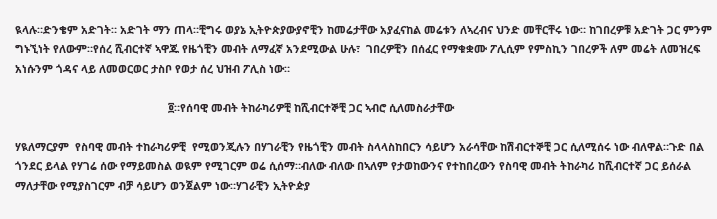ዪላሉ።ድንቄም አድገት። አድገት ማን ጠላ።ቺግሩ ወያኔ ኢትዮጵያውያኖቺን ከመሬታቸው አያፈናከል መሬቱን ለኣረብና ህንድ መቸርቸሩ ነው። ከገበረዎቹ አድገት ጋር ምንም ግኑኚነት የለውም።የሰረ ሺብርተኛ ኣዋጁ የዜጎቺን መብት ለማፈኛ አንደሚውል ሁሉ፣  ገበረዎቺን በሰፈር የማቁቋሙ ፖሊሲም የምስኪን ገበረዎች ለም መሬት ለመዝረፍ  አነሱንም ጎዳና ላይ ለመወርወር ታስቦ የወታ ሰረ ህዝብ ፖሊስ ነው።

                                                   ፬።የሰባዊ መብት ትከራካሪዎቺ ከሺብርተኞቺ ጋር ኣብሮ ሲለመስራታቸው

ሃዪለማርያም  የስባዊ መብት ተከራካሪዎቺ  የሚወንጂሉን በሃገራቺን የዜጎቺን መብት ስላላስከበርን ሳይሆን አራሳቸው ከሽብርተኞቺ ጋር ሲለሚሰሩ ነው ብለዋል።ጉድ በል ጎንደር ይላል የሃገሬ ሰው የማይመስል ወዪም የሚገርም ወሬ ሲሰማ።ብለው ብለው በኣለም የታወከውንና የተከበረውን የስባዊ መብት ትከራካሪ ከሺብርተኛ ጋር ይሰራል ማለታቸው የሚያስገርም ብቻ ሳይሆን ወንጀልም ነው።ሃገራቺን ኢትዮዽያ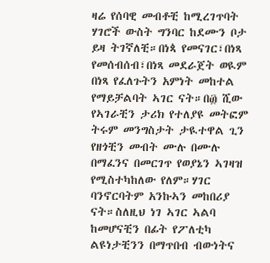ዛሬ የሰባዊ መብቶቺ ከሚረገጥባት ሃገሮች ውስት ግንባር ከደሙን ቦታ ይዛ ትገኛለቺ።በነጳ የመናገር፣በነጻ የመሰብሰብ፣በነጻ መደራጀት ወዪም በነጻ የፈለጉትን አምነት መከተል የማይቻልባት ኣገር ናት።በ፴ ሺው የኣገራቺን ታሪክ የተለያዩ መትፎም ትሩም መንግስታት ታዪተዋል ጊን የዘጎቺን መብት ሙሉ በሙሉ በማፈንና በመርገጥ የወያኔን ኣገዛዝ የሚስተካከለው የለም።ሃገር ባንኖርባትም አንኩኣን መከበሪያ ናት።ስለዚህ ነገ ኣገር ኣልባ ከመሆናቺን በፊት የፖለቲካ ልዩነታቺንን በማጥበብ ብውነትና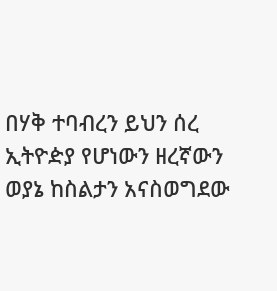በሃቅ ተባብረን ይህን ሰረ ኢትዮዽያ የሆነውን ዘረኛውን ወያኔ ከስልታን አናስወግደው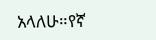አላለሁ።የኛ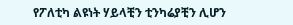የፖለቲካ ልዩነት ሃይላቺን ቲንካሬያቺን ሊሆን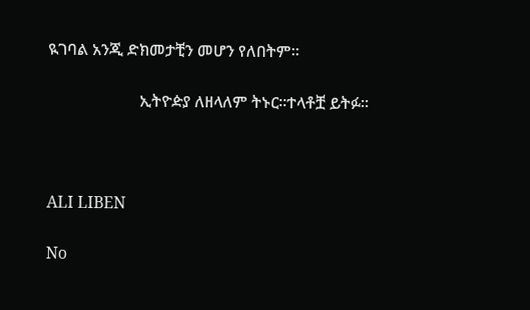ዪገባል አንጂ ድክመታቺን መሆን የለበትም።

                       ኢትዮዽያ ለዘላለም ትኑር።ተላቶቿ ይትፉ።



ALI LIBEN

No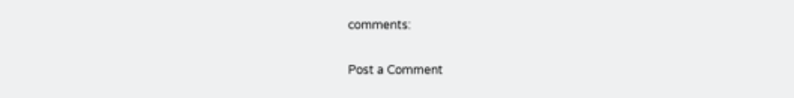comments:

Post a Comment